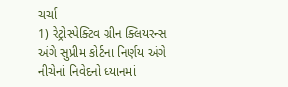ચર્ચા
1) રેટ્રોસ્પેક્ટિવ ગ્રીન ક્લિયરન્સ અંગે સુપ્રીમ કોર્ટના નિર્ણય અંગે નીચેનાં નિવેદનો ધ્યાનમાં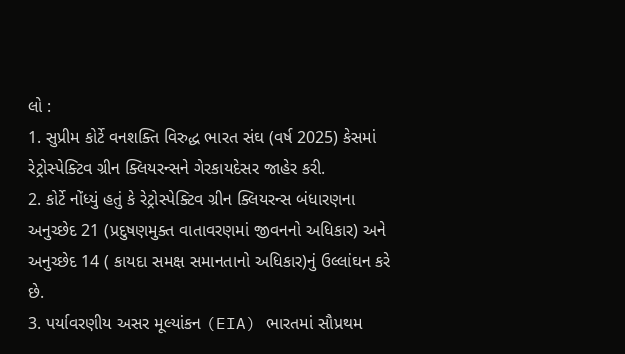લો :
1. સુપ્રીમ કોર્ટે વનશક્તિ વિરુદ્ધ ભારત સંઘ (વર્ષ 2025) કેસમાં રેટ્રોસ્પેક્ટિવ ગ્રીન ક્લિયરન્સને ગેરકાયદેસર જાહેર કરી.
2. કોર્ટે નોંધ્યું હતું કે રેટ્રોસ્પેક્ટિવ ગ્રીન ક્લિયરન્સ બંધારણના અનુચ્છેદ 21 (પ્રદુષણમુક્ત વાતાવરણમાં જીવનનો અધિકાર) અને અનુચ્છેદ 14 ( કાયદા સમક્ષ સમાનતાનો અધિકાર)નું ઉલ્લાંઘન કરે છે.
3. પર્યાવરણીય અસર મૂલ્યાંકન (EIA) ભારતમાં સૌપ્રથમ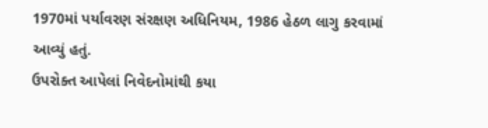1970માં પર્યાવરણ સંરક્ષણ અધિનિયમ, 1986 હેઠળ લાગુ કરવામાં આવ્યું હતું.
ઉપરોક્ત આપેલાં નિવેદનોમાંથી કયા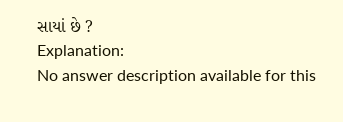સાયાં છે ?
Explanation:
No answer description available for this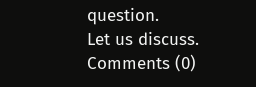question.
Let us discuss.
Comments (0)